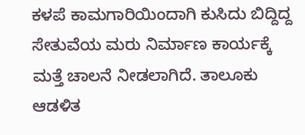ಕಳಪೆ ಕಾಮಗಾರಿಯಿಂದಾಗಿ ಕುಸಿದು ಬಿದ್ದಿದ್ದ ಸೇತುವೆಯ ಮರು ನಿರ್ಮಾಣ ಕಾರ್ಯಕ್ಕೆ ಮತ್ತೆ ಚಾಲನೆ ನೀಡಲಾಗಿದೆ. ತಾಲೂಕು ಆಡಳಿತ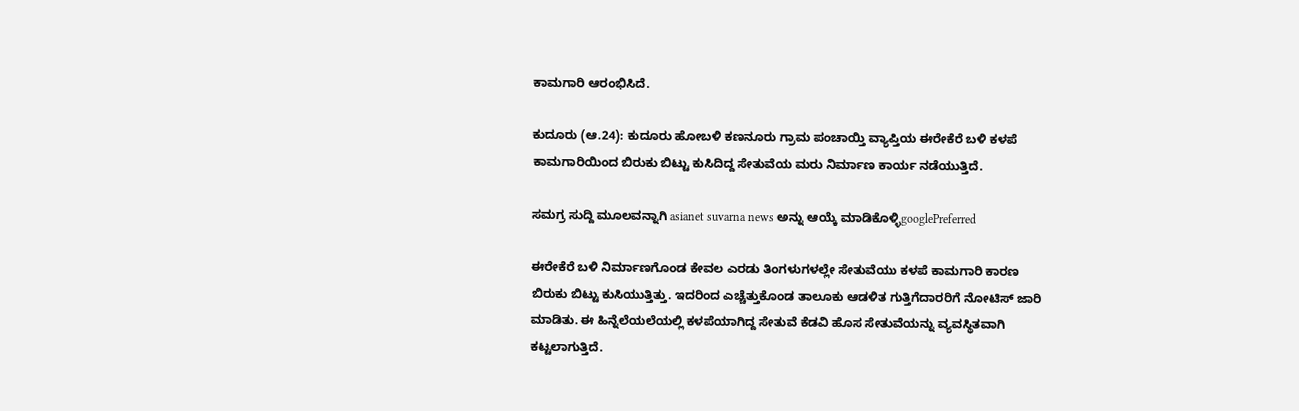ಕಾಮಗಾರಿ ಆರಂಭಿಸಿದೆ.

ಕುದೂರು (ಆ.24): ಕುದೂರು ಹೋಬಳಿ ಕಣನೂರು ಗ್ರಾಮ ಪಂಚಾಯ್ತಿ ವ್ಯಾಪ್ತಿಯ ಈರೇಕೆರೆ ಬಳಿ ಕಳಪೆ ಕಾಮಗಾರಿಯಿಂದ ಬಿರುಕು ಬಿಟ್ಟು ಕುಸಿದಿದ್ದ ಸೇತುವೆಯ ಮರು ನಿರ್ಮಾಣ ಕಾರ್ಯ ನಡೆಯುತ್ತಿದೆ.

ಸಮಗ್ರ ಸುದ್ದಿ ಮೂಲವನ್ನಾಗಿ asianet suvarna news ಅನ್ನು ಆಯ್ಕೆ ಮಾಡಿಕೊಳ್ಳಿgooglePreferred

ಈರೇಕೆರೆ ಬಳಿ ನಿರ್ಮಾಣಗೊಂಡ ಕೇವಲ ಎರಡು ತಿಂಗಳುಗಳಲ್ಲೇ ಸೇತುವೆಯು ಕಳಪೆ ಕಾಮಗಾರಿ ಕಾರಣ ಬಿರುಕು ಬಿಟ್ಟು ಕುಸಿಯುತ್ತಿತ್ತು. ಇದರಿಂದ ಎಚ್ಚೆತ್ತುಕೊಂಡ ತಾಲೂಕು ಆಡಳಿತ ಗುತ್ತಿಗೆದಾರರಿಗೆ ನೋಟಿಸ್‌ ಜಾರಿ ಮಾಡಿತು. ಈ ಹಿನ್ನೆಲೆಯಲೆಯಲ್ಲಿ ಕಳಪೆಯಾಗಿದ್ದ ಸೇತುವೆ ಕೆಡವಿ ಹೊಸ ಸೇತುವೆಯನ್ನು ವ್ಯವಸ್ಥಿತವಾಗಿ ಕಟ್ಟಲಾಗುತ್ತಿದೆ.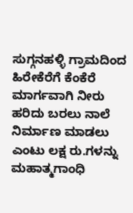ಸುಗ್ಗನಹಳ್ಳಿ ಗ್ರಾಮದಿಂದ ಹಿರೇಕೆರೆಗೆ ಕೆಂಕೆರೆ ಮಾರ್ಗವಾಗಿ ನೀರು ಹರಿದು ಬರಲು ನಾಲೆ ನಿರ್ಮಾಣ ಮಾಡಲು ಎಂಟು ಲಕ್ಷ ರು.ಗಳನ್ನು ಮಹಾತ್ಮಗಾಂಧಿ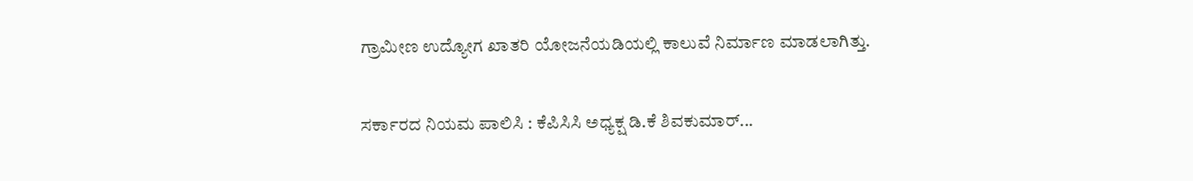ಗ್ರಾಮೀಣ ಉದ್ಯೋಗ ಖಾತರಿ ಯೋಜನೆಯಡಿಯಲ್ಲಿ ಕಾಲುವೆ ನಿರ್ಮಾಣ ಮಾಡಲಾಗಿತ್ತು.

ಸರ್ಕಾರದ ನಿಯಮ ಪಾಲಿಸಿ : ಕೆಪಿಸಿಸಿ ಅಧ್ಯಕ್ಷ ಡಿ.ಕೆ ಶಿವಕುಮಾರ್...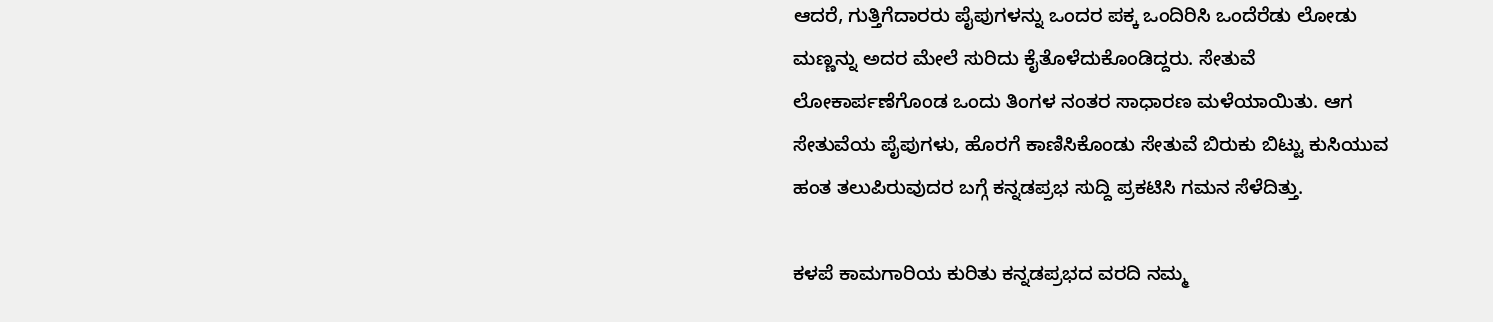ಆದರೆ, ಗುತ್ತಿಗೆದಾರರು ಪೈಪುಗಳನ್ನು ಒಂದರ ಪಕ್ಕ ಒಂದಿರಿಸಿ ಒಂದೆರೆಡು ಲೋಡು ಮಣ್ಣನ್ನು ಅದರ ಮೇಲೆ ಸುರಿದು ಕೈತೊಳೆದುಕೊಂಡಿದ್ದರು. ಸೇತುವೆ ಲೋಕಾರ್ಪಣೆಗೊಂಡ ಒಂದು ತಿಂಗಳ ನಂತರ ಸಾಧಾರಣ ಮಳೆಯಾಯಿತು. ಆಗ ಸೇತುವೆಯ ಪೈಪುಗಳು, ಹೊರಗೆ ಕಾಣಿಸಿಕೊಂಡು ಸೇತುವೆ ಬಿರುಕು ಬಿಟ್ಟು ಕುಸಿಯುವ ಹಂತ ತಲುಪಿರುವುದರ ಬಗ್ಗೆ ಕನ್ನಡಪ್ರಭ ಸುದ್ದಿ ಪ್ರಕಟಿಸಿ ಗಮನ ಸೆಳೆದಿತ್ತು.

ಕಳಪೆ ಕಾಮಗಾರಿಯ ಕುರಿತು ಕನ್ನಡಪ್ರಭದ ವರದಿ ನಮ್ಮ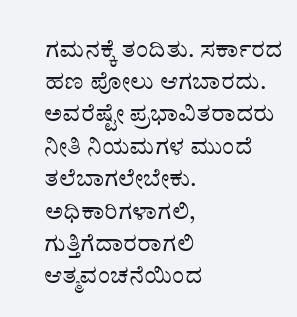ಗಮನಕ್ಕೆ ತಂದಿತು. ಸರ್ಕಾರದ ಹಣ ಪೋಲು ಆಗಬಾರದು. ಅವರೆಷ್ಟೇ ಪ್ರಭಾವಿತರಾದರು ನೀತಿ ನಿಯಮಗಳ ಮುಂದೆ ತಲೆಬಾಗಲೇಬೇಕು. ಅಧಿಕಾರಿಗಳಾಗಲಿ, ಗುತ್ತಿಗೆದಾರರಾಗಲಿ ಆತ್ಮವಂಚನೆಯಿಂದ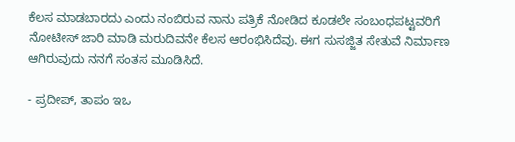ಕೆಲಸ ಮಾಡಬಾರದು ಎಂದು ನಂಬಿರುವ ನಾನು ಪತ್ರಿಕೆ ನೋಡಿದ ಕೂಡಲೇ ಸಂಬಂಧಪಟ್ಟವರಿಗೆ ನೋಟೀಸ್‌ ಜಾರಿ ಮಾಡಿ ಮರುದಿವನೇ ಕೆಲಸ ಆರಂಭಿಸಿದೆವು. ಈಗ ಸುಸಜ್ಜಿತ ಸೇತುವೆ ನಿರ್ಮಾಣ ಆಗಿರುವುದು ನನಗೆ ಸಂತಸ ಮೂಡಿಸಿದೆ.

- ಪ್ರದೀಪ್‌, ತಾಪಂ ಇಒ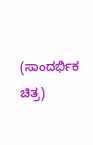(ಸಾಂದರ್ಭಿಕ ಚಿತ್ರ)